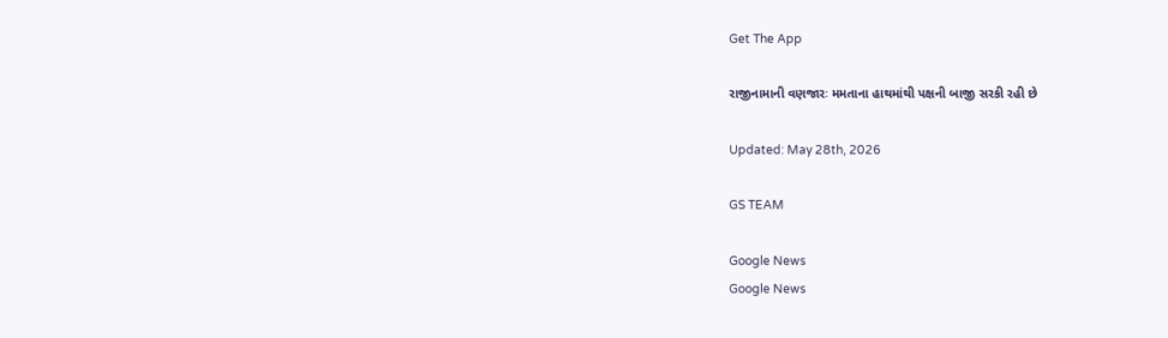Get The App

રાજીનામાની વણજારઃ મમતાના હાથમાંથી પક્ષની બાજી સરકી રહી છે

Updated: May 28th, 2026

GS TEAM

Google News
Google News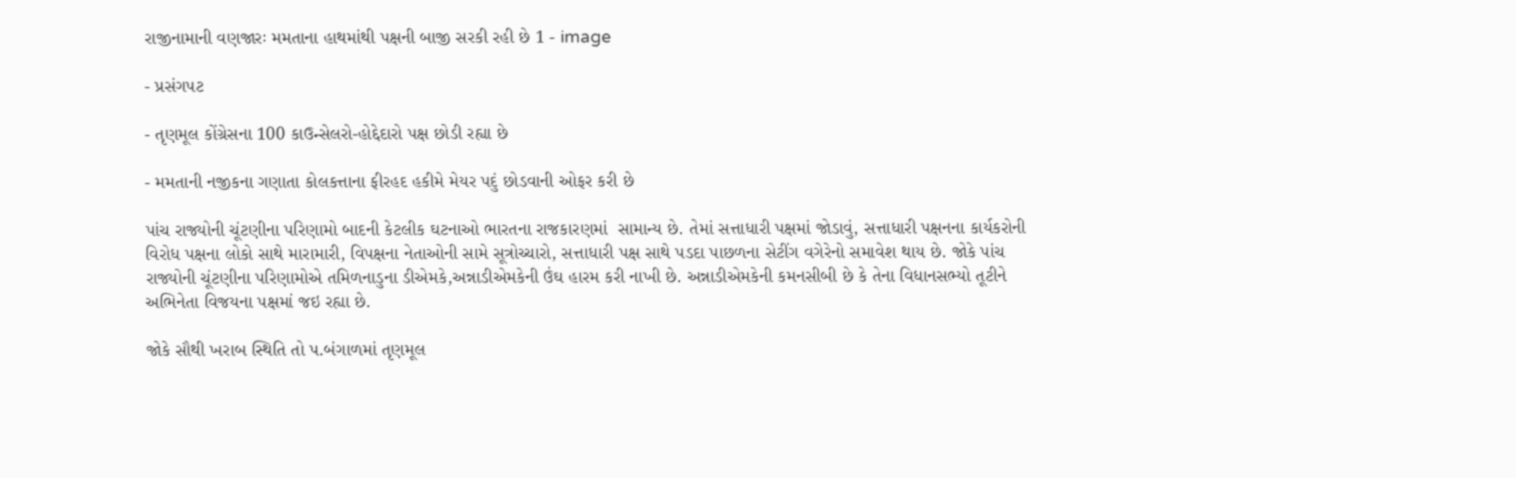રાજીનામાની વણજારઃ મમતાના હાથમાંથી પક્ષની બાજી સરકી રહી છે 1 - image

- પ્રસંગપટ

- તૃણમૂલ કોંગ્રેસના 100 કાઉન્સેલરો-હોદ્દેદારો પક્ષ છોડી રહ્યા છે

- મમતાની નજીકના ગણાતા કોલકત્તાના ફીરહદ હકીમે મેયર પદું છોડવાની ઓફર કરી છે

પાંચ રાજ્યોની ચૂંટણીના પરિણામો બાદની કેટલીક ઘટનાઓ ભારતના રાજકારણમાં  સામાન્ય છે. તેમાં સત્તાધારી પક્ષમાં જોડાવું, સત્તાધારી પક્ષનના કાર્યકરોની વિરોધ પક્ષના લોકો સાથે મારામારી, વિપક્ષના નેતાઓની સામે સૂત્રોચ્ચારો, સત્તાધારી પક્ષ સાથે પડદા પાછળના સેટીંગ વગેરેનો સમાવેશ થાય છે. જોકે પાંચ રાજ્યોની ચૂંટણીના પરિણામોએ તમિળનાડુના ડીએમકે,અન્નાડીએમકેની ઉંઘ હારમ કરી નાખી છે. અન્નાડીએમકેની કમનસીબી છે કે તેના વિધાનસભ્યો તૂટીને અભિનેતા વિજયના પક્ષમાં જઇ રહ્યા છે.

જોકે સૌથી ખરાબ સ્થિતિ તો પ.બંગાળમાં તૃણમૂલ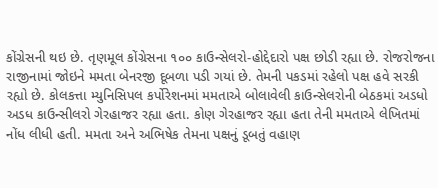કોંગ્રેસની થઇ છે. તૃણમૂલ કોંગ્રેસના ૧૦૦ કાઉન્સેલરો-હોદ્દેદારો પક્ષ છોડી રહ્યા છે. રોજરોજના રાજીનામાં જોઇને મમતા બેનરજી દૂબળા પડી ગયાં છે. તેમની પકડમાં રહેલો પક્ષ હવે સરકી રહ્યો છે. કોલકત્તા મ્યુનિસિપલ કર્પોરેશનમાં મમતાએ બોલાવેલી કાઉન્સેલરોની બેઠકમાં અડધો અડધ કાઉન્સીલરો ગેરહાજર રહ્યા હતા. કોણ ગેરહાજર રહ્યા હતા તેની મમતાએ લેખિતમાં નોંધ લીધી હતી. મમતા અને અભિષેક તેમના પક્ષનું ડૂબતું વહાણ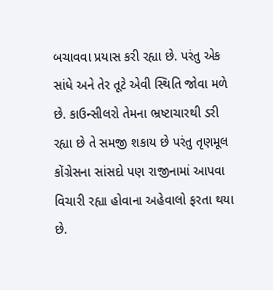બચાવવા પ્રયાસ કરી રહ્યા છે. પરંતુ એક સાંધે અને તેર તૂટે એવી સ્થિતિ જોવા મળે છે. કાઉન્સીલરો તેમના ભ્રષ્ટાચારથી ડરી રહ્યા છે તે સમજી શકાય છે પરંતુ તૃણમૂલ કોંગ્રેસના સાંસદો પણ રાજીનામાં આપવા વિચારી રહ્યા હોવાના અહેવાલો ફરતા થયા છે.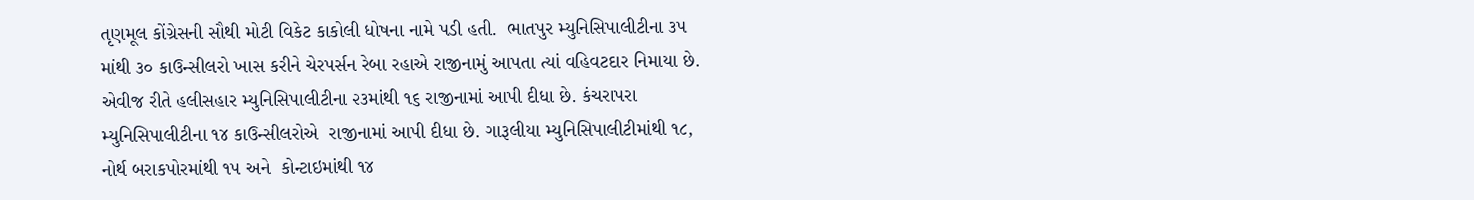તૃણમૂલ કોંગ્રેસની સૌથી મોટી વિકેટ કાકોલી ધોષના નામે પડી હતી.  ભાતપુર મ્યુનિસિપાલીટીના ૩૫ માંથી ૩૦ કાઉન્સીલરો ખાસ કરીને ચેરપર્સન રેબા રહાએ રાજીનામું આપતા ત્યાં વહિવટદાર નિમાયા છે. એવીજ રીતે હલીસહાર મ્યુનિસિપાલીટીના ૨૩માંથી ૧૬ રાજીનામાં આપી દીધા છે. કંચરાપરા મ્યુનિસિપાલીટીના ૧૪ કાઉન્સીલરોએ  રાજીનામાં આપી દીધા છે. ગારૂલીયા મ્યુનિસિપાલીટીમાંથી ૧૮, નોર્થ બરાકપોરમાંથી ૧૫ અને  કોન્ટાઇમાંથી ૧૪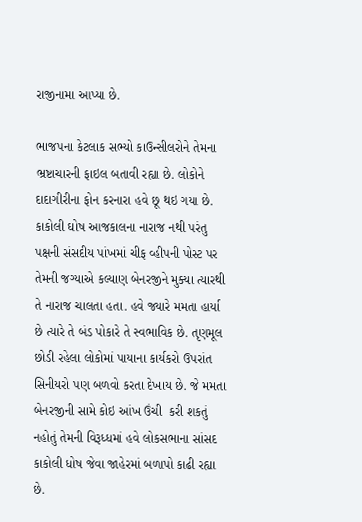રાજીનામા આપ્યા છે.

ભાજપના કેટલાક સભ્યો કાઉન્સીલરોને તેમના ભ્રષ્ટાચારની ફાઇલ બતાવી રહ્યા છે. લોકોને દાદાગીરીના ફોન કરનારા હવે છૂ થઇ ગયા છે. કાકોલી ઘોષ આજકાલના નારાજ નથી પરંતુ પક્ષની સંસદીય પાંખમાં ચીફ વ્હીપની પોસ્ટ પર તેમની જગ્યાએ કલ્યાણ બેનરજીને મુક્યા ત્યારથી તે નારાજ ચાલતા હતા. હવે જ્યારે મમતા હાર્યા છે ત્યારે તે બંડ પોકારે તે સ્વભાવિક છે. તૃણમૂલ છોડી રહેલા લોકોમાં પાયાના કાર્યકરો ઉપરાંત સિનીયરો પણ બળવો કરતા દેખાય છે. જે મમતા બેનરજીની સામે કોઇ આંખ ઉંચી  કરી શકતું નહોતું તેમની વિરૂધ્ધમાં હવે લોકસભાના સાંસદ કાકોલી ધોષ જેવા જાહેરમાં બળાપો કાઢી રહ્યા છે.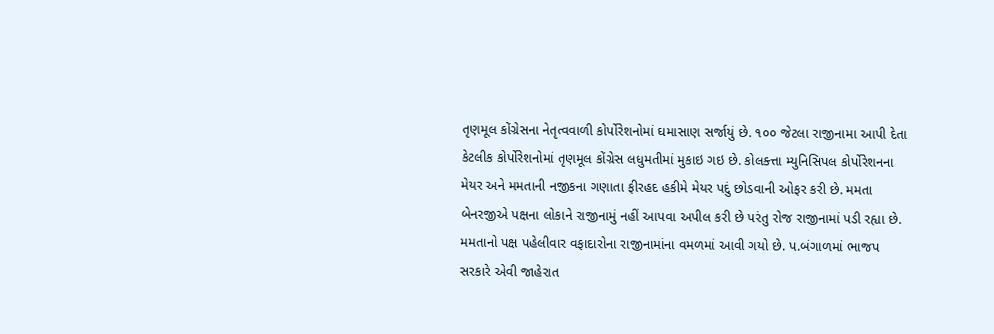તૃણમૂલ કોંગ્રેસના નેતૃત્વવાળી કોર્પોરેશનોમાં ઘમાસાણ સર્જાયું છે. ૧૦૦ જેટલા રાજીનામા આપી દેતા કેટલીક કોર્પોરેશનોમાં તૃણમૂલ કોંગ્રેસ લધુમતીમાં મુકાઇ ગઇ છે. કોલક્ત્તા મ્યુનિસિપલ કોર્પોરેશનના મેયર અને મમતાની નજીકના ગણાતા ફીરહદ હકીમે મેયર પદું છોડવાની ઓફર કરી છે. મમતા બેનરજીએ પક્ષના લોકાને રાજીનામું નહીં આપવા અપીલ કરી છે પરંતુ રોજ રાજીનામાં પડી રહ્યા છે. મમતાનો પક્ષ પહેલીવાર વફાદારોના રાજીનામાંના વમળમાં આવી ગયો છે. પ.બંગાળમાં ભાજપ સરકારે એવી જાહેરાત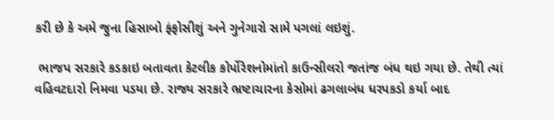કરી છે કે અમે જુના હિસાબો ફંફોસીશું અને ગુનેગારો સામે પગલાં લઇશું.

 ભાજપ સરકારે કડકાઇ બતાવતા કેટલીક કોર્પોરેશનોમાંતો કાઉન્સીલરો જતાંજ બંધ થઇ ગયા છે. તેથી ત્યાં વહિવટદારો નિમવા પડયા છે. રાજ્ય સરકારે ભ્રષ્ટાચારના કેસોમાં ઢગલાબંધ ધરપકડો કર્યા બાદ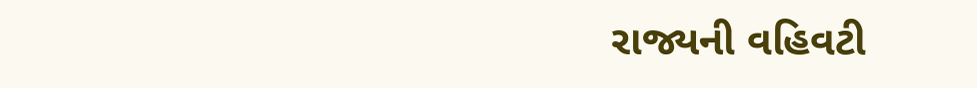રાજ્યની વહિવટી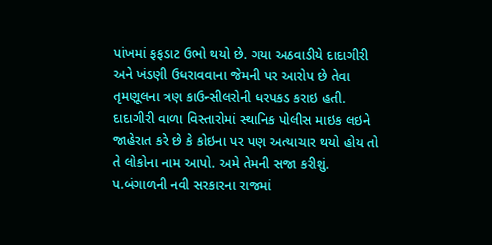પાંખમાં ફફડાટ ઉભો થયો છે. ગયા અઠવાડીયે દાદાગીરી અને ખંડણી ઉધરાવવાના જેમની પર આરોપ છે તેવા તૃમણૂલના ત્રણ કાઉન્સીલરોની ધરપકડ કરાઇ હતી. દાદાગીરી વાળા વિસ્તારોમાં સ્થાનિક પોલીસ માઇક લઇને જાહેરાત કરે છે કે કોઇના પર પણ અત્યાચાર થયો હોય તો તે લોકોના નામ આપો. અમે તેમની સજા કરીશું.  પ.બંગાળની નવી સરકારના રાજમાં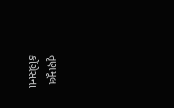તૃણમૂલ કોંગ્રેસના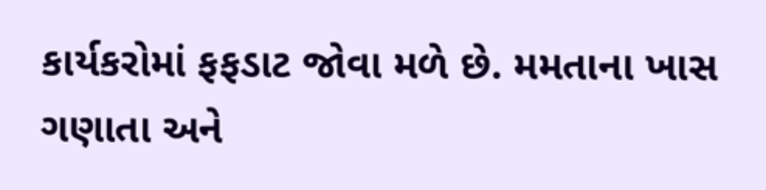કાર્યકરોમાં ફફડાટ જોવા મળે છે. મમતાના ખાસ ગણાતા અને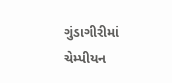ગુંડાગીરીમાં ચેમ્પીયન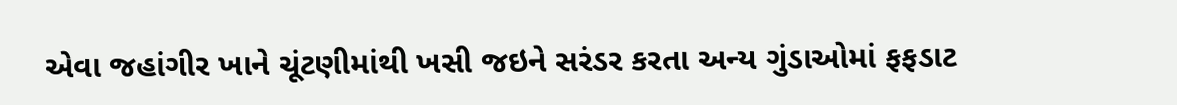એવા જહાંગીર ખાને ચૂંટણીમાંથી ખસી જઇને સરંડર કરતા અન્ય ગુંડાઓમાં ફફડાટ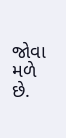જોવા મળે છે.